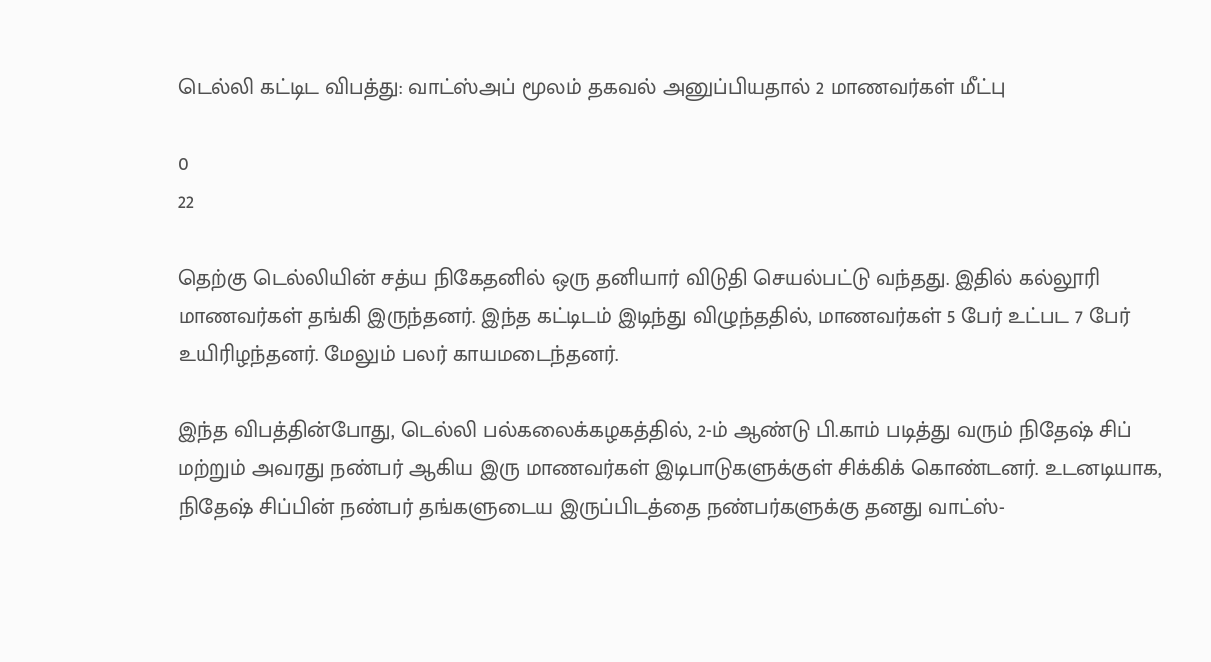டெல்லி கட்டிட விபத்து: வாட்ஸ்அப் மூலம் தகவல் அனுப்பியதால் 2 மாணவர்கள் மீட்பு

0
22

தெற்கு டெல்லியின் சத்ய நிகேதனில் ஒரு தனியார் விடுதி செயல்பட்டு வந்தது. இதில் கல்லூரி மாணவர்கள் தங்கி இருந்தனர். இந்த கட்டிடம் இடிந்து விழுந்ததில், மாணவர்கள் 5 பேர் உட்பட 7 பேர் உயிரிழந்தனர். மேலும் பலர் காயமடைந்தனர்.

இந்த விபத்தின்போது, டெல்லி பல்கலைக்கழகத்தில், 2-ம் ஆண்டு பி.காம் படித்து வரும் நிதேஷ் சிப் மற்றும் அவரது நண்பர் ஆகிய இரு மாணவர்கள் இடிபாடுகளுக்குள் சிக்கிக் கொண்டனர். உடனடியாக, நிதேஷ் சிப்பின் நண்பர் தங்களுடைய இருப்பிடத்தை நண்பர்களுக்கு தனது வாட்ஸ்-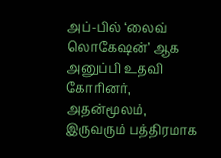அப்-பில் ‘லைவ் லொகேஷன்’ ஆக அனுப்பி உதவி கோரினர், அதன்மூலம், இருவரும் பத்திரமாக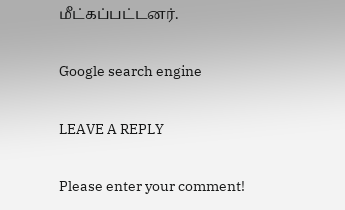மீட்கப்பட்டனர்.

Google search engine

LEAVE A REPLY

Please enter your comment!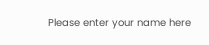Please enter your name here